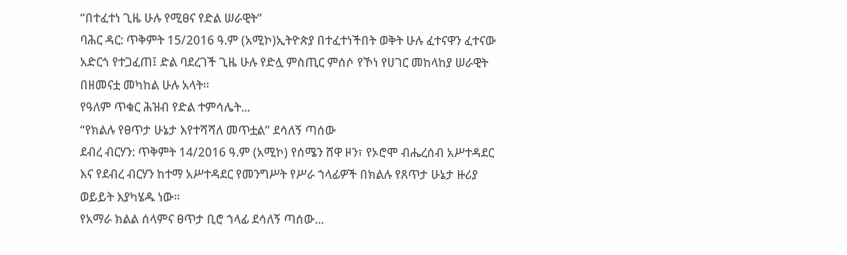“በተፈተነ ጊዜ ሁሉ የሚፀና የድል ሠራዊት”
ባሕር ዳር: ጥቅምት 15/2016 ዓ.ም (አሚኮ)ኢትዮጵያ በተፈተነችበት ወቅት ሁሉ ፈተናዋን ፈተናው አድርጎ የተጋፈጠ፤ ድል ባደረገች ጊዜ ሁሉ የድሏ ምስጢር ምሰሶ የኾነ የሀገር መከላከያ ሠራዊት በዘመናቷ መካከል ሁሉ አላት፡፡
የዓለም ጥቁር ሕዝብ የድል ተምሳሌት...
“የክልሉ የፀጥታ ሁኔታ እየተሻሻለ መጥቷል” ደሳለኝ ጣሰው
ደብረ ብርሃን: ጥቅምት 14/2016 ዓ.ም (አሚኮ) የሰሜን ሸዋ ዞን፣ የኦሮሞ ብሔረሰብ አሥተዳደር እና የደብረ ብርሃን ከተማ አሥተዳደር የመንግሥት የሥራ ኀላፊዎች በክልሉ የጸጥታ ሁኔታ ዙሪያ ወይይት እያካሄዱ ነው፡፡
የአማራ ክልል ሰላምና ፀጥታ ቢሮ ኀላፊ ደሳለኝ ጣሰው...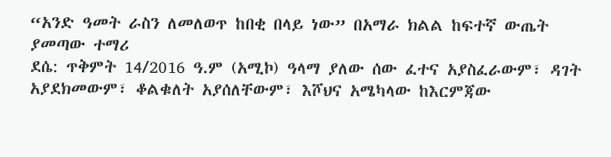“አንድ ዓመት ራስን ለመለወጥ ከበቂ በላይ ነው” በአማራ ክልል ከፍተኛ ውጤት ያመጣው ተማሪ
ደሴ: ጥቅምት 14/2016 ዓ.ም (አሚኮ) ዓላማ ያለው ሰው ፈተና አያስፈራውም፣ ዳገት አያደክመውም፣ ቆልቁለት አያሰለቸውም፣ እሾህና አሜካላው ከእርምጃው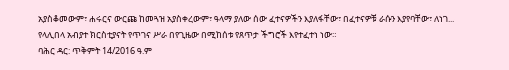አያስቆመውም፣ ሐሩርና ውርጩ ከመጓዝ አያስቀረውም፣ ዓላማ ያለው ሰው ፈተናዎችን እያለፋቸው፣ በፈተናዎቹ ራሱን እያየባቸው፣ ለነገ...
የላሊበላ አብያተ ክርስቲያናት የጥገና ሥራ በየጊዜው በሚከሰቱ የጸጥታ ችግሮች እየተፈተነ ነው።
ባሕር ዳር: ጥቅምት 14/2016 ዓ.ም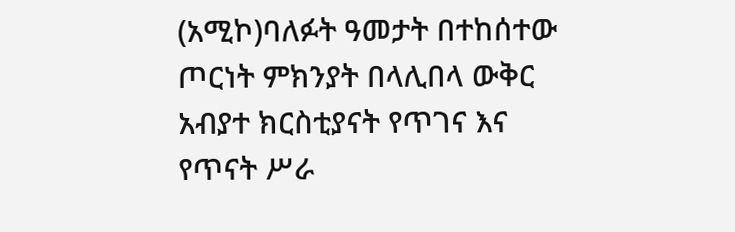(አሚኮ)ባለፉት ዓመታት በተከሰተው ጦርነት ምክንያት በላሊበላ ውቅር አብያተ ክርስቲያናት የጥገና እና የጥናት ሥራ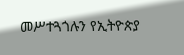መሥተጓጎሉን የኢትዮጵያ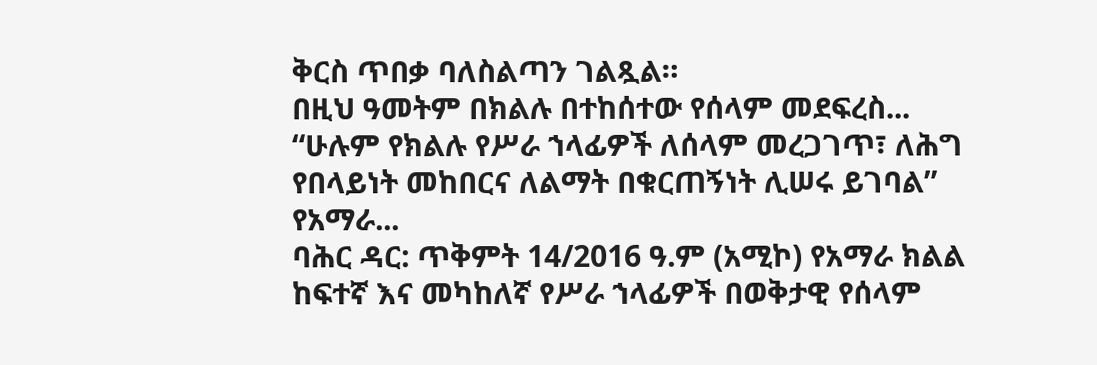ቅርስ ጥበቃ ባለስልጣን ገልጿል።
በዚህ ዓመትም በክልሉ በተከሰተው የሰላም መደፍረስ...
“ሁሉም የክልሉ የሥራ ኀላፊዎች ለሰላም መረጋገጥ፣ ለሕግ የበላይነት መከበርና ለልማት በቁርጠኝነት ሊሠሩ ይገባል” የአማራ...
ባሕር ዳር: ጥቅምት 14/2016 ዓ.ም (አሚኮ) የአማራ ክልል ከፍተኛ እና መካከለኛ የሥራ ኀላፊዎች በወቅታዊ የሰላም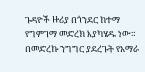ጉዳዮች ዙሪያ በጎንደር ከተማ የግምገማ መድረክ እያካሄዱ ነው። በመድረኩ ንግግር ያደረጉት የአማራ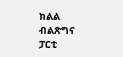ክልል ብልጽግና ፓርቲ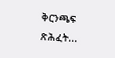ቅርንጫፍ ጽሕፈት...